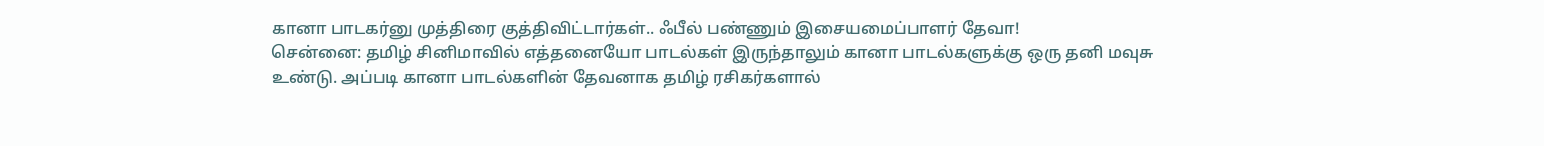கானா பாடகர்னு முத்திரை குத்திவிட்டார்கள்.. ஃபீல் பண்ணும் இசையமைப்பாளர் தேவா!
சென்னை: தமிழ் சினிமாவில் எத்தனையோ பாடல்கள் இருந்தாலும் கானா பாடல்களுக்கு ஒரு தனி மவுசு உண்டு. அப்படி கானா பாடல்களின் தேவனாக தமிழ் ரசிகர்களால்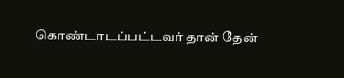கொண்டாடப்பட்டவர் தான் தேன்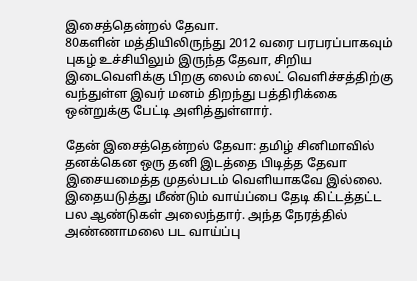இசைத்தென்றல் தேவா.
80களின் மத்தியிலிருந்து 2012 வரை பரபரப்பாகவும் புகழ் உச்சியிலும் இருந்த தேவா, சிறிய இடைவெளிக்கு பிறகு லைம் லைட் வெளிச்சத்திற்கு வந்துள்ள இவர் மனம் திறந்து பத்திரிக்கை ஒன்றுக்கு பேட்டி அளித்துள்ளார்.

தேன் இசைத்தென்றல் தேவா: தமிழ் சினிமாவில் தனக்கென ஒரு தனி இடத்தை பிடித்த தேவா இசையமைத்த முதல்படம் வெளியாகவே இல்லை. இதையடுத்து மீண்டும் வாய்ப்பை தேடி கிட்டத்தட்ட பல ஆண்டுகள் அலைந்தார். அந்த நேரத்தில் அண்ணாமலை பட வாய்ப்பு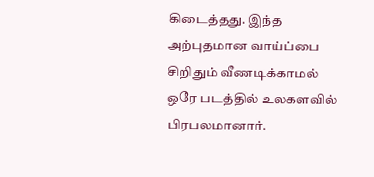கிடைத்தது. இந்த அற்புதமான வாய்ப்பை சிறிதும் வீணடிக்காமல் ஒரே படத்தில் உலகளவில் பிரபலமானார்.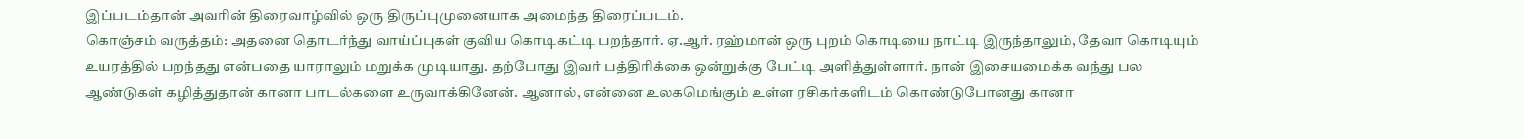இப்படம்தான் அவரின் திரைவாழ்வில் ஒரு திருப்புமுனையாக அமைந்த திரைப்படம்.
கொஞ்சம் வருத்தம்: அதனை தொடர்ந்து வாய்ப்புகள் குவிய கொடிகட்டி பறந்தார். ஏ.ஆர். ரஹ்மான் ஒரு புறம் கொடியை நாட்டி இருந்தாலும், தேவா கொடியும் உயரத்தில் பறந்தது என்பதை யாராலும் மறுக்க முடியாது. தற்போது இவர் பத்திரிக்கை ஒன்றுக்கு பேட்டி அளித்துள்ளார். நான் இசையமைக்க வந்து பல ஆண்டுகள் கழித்துதான் கானா பாடல்களை உருவாக்கினேன். ஆனால், என்னை உலகமெங்கும் உள்ள ரசிகர்களிடம் கொண்டுபோனது கானா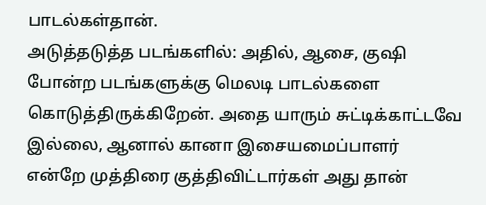பாடல்கள்தான்.
அடுத்தடுத்த படங்களில்: அதில், ஆசை, குஷி போன்ற படங்களுக்கு மெலடி பாடல்களை கொடுத்திருக்கிறேன். அதை யாரும் சுட்டிக்காட்டவே இல்லை, ஆனால் கானா இசையமைப்பாளர் என்றே முத்திரை குத்திவிட்டார்கள் அது தான்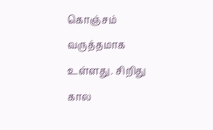கொஞ்சம் வருத்தமாக உள்ளது. சிறிது கால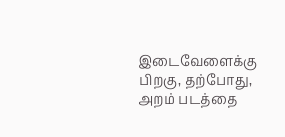இடைவேளைக்கு பிறகு, தற்போது, அறம் படத்தை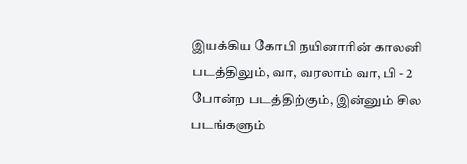இயக்கிய கோபி நயினாரின் காலனி படத்திலும், வா, வரலாம் வா, பி - 2 போன்ற படத்திற்கும், இன்னும் சில படங்களும்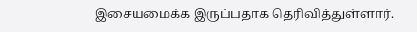இசையமைக்க இருப்பதாக தெரிவித்துள்ளார்.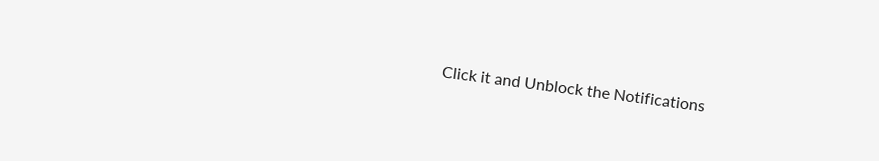Click it and Unblock the Notifications